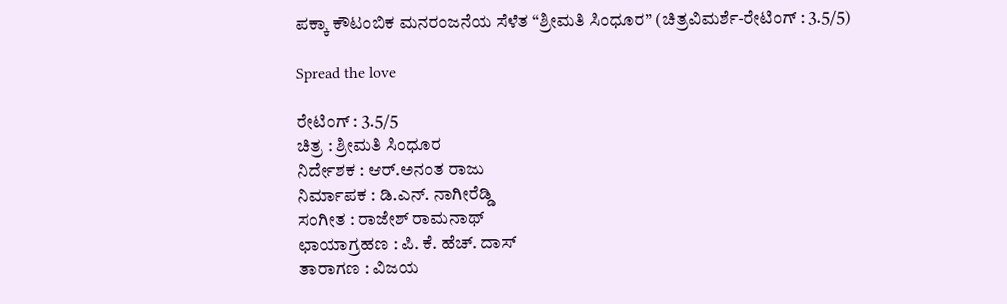ಪಕ್ಕಾ ಕೌಟಂಬಿಕ ಮನರಂಜನೆಯ ಸೆಳೆತ “ಶ್ರೀಮತಿ ಸಿಂಧೂರ” (ಚಿತ್ರವಿಮರ್ಶೆ-ರೇಟಿಂಗ್ : 3.5/5)

Spread the love

ರೇಟಿಂಗ್ : 3.5/5
ಚಿತ್ರ : ಶ್ರೀಮತಿ ಸಿಂಧೂರ
ನಿರ್ದೇಶಕ : ಆರ್.ಅನಂತ ರಾಜು
ನಿರ್ಮಾಪಕ : ಡಿ.ಎನ್. ನಾಗೀರೆಡ್ಡಿ
ಸಂಗೀತ : ರಾಜೇಶ್‌ ರಾಮನಾಥ್
ಛಾಯಾಗ್ರಹಣ : ಪಿ. ಕೆ. ಹೆಚ್. ದಾಸ್
ತಾರಾಗಣ : ವಿಜಯ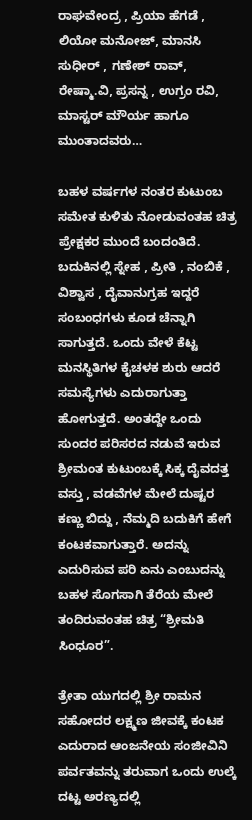ರಾಘವೇಂದ್ರ , ಪ್ರಿಯಾ ಹೆಗಡೆ , ಲಿಯೋ ಮನೋಜ್, ಮಾನಸಿ ಸುಧೀರ್ , ಗಣೇಶ್‌ ರಾವ್, ರೇಷ್ಮಾ.ವಿ, ಪ್ರಸನ್ನ , ಉಗ್ರಂ ರವಿ, ಮಾಸ್ಟರ್ ಮೌರ್ಯ ಹಾಗೂ ಮುಂತಾದವರು…

ಬಹಳ ವರ್ಷಗಳ ನಂತರ ಕುಟುಂಬ ಸಮೇತ ಕುಳಿತು ನೋಡುವಂತಹ ಚಿತ್ರ ಪ್ರೇಕ್ಷಕರ ಮುಂದೆ ಬಂದಂತಿದೆ. ಬದುಕಿನಲ್ಲಿ ಸ್ನೇಹ , ಪ್ರೀತಿ , ನಂಬಿಕೆ , ವಿಶ್ವಾಸ , ದೈವಾನುಗ್ರಹ ಇದ್ದರೆ ಸಂಬಂಧಗಳು ಕೂಡ ಚೆನ್ನಾಗಿ ಸಾಗುತ್ತದೆ. ಒಂದು ವೇಳೆ ಕೆಟ್ಟ ಮನಸ್ಥಿತಿಗಳ ಕೈಚಳಕ ಶುರು ಆದರೆ ಸಮಸ್ಯೆಗಳು ಎದುರಾಗುತ್ತಾ ಹೋಗುತ್ತದೆ. ಅಂತದ್ದೇ ಒಂದು ಸುಂದರ ಪರಿಸರದ ನಡುವೆ ಇರುವ ಶ್ರೀಮಂತ ಕುಟುಂಬಕ್ಕೆ ಸಿಕ್ಕ ದೈವದತ್ತ ವಸ್ತು , ವಡವೆಗಳ ಮೇಲೆ ದುಷ್ಟರ ಕಣ್ಣು ಬಿದ್ದು , ನೆಮ್ಮದಿ ಬದುಕಿಗೆ ಹೇಗೆ ಕಂಟಕವಾಗುತ್ತಾರೆ. ಅದನ್ನು ಎದುರಿಸುವ ಪರಿ ಏನು ಎಂಬುದನ್ನು ಬಹಳ ಸೊಗಸಾಗಿ ತೆರೆಯ ಮೇಲೆ ತಂದಿರುವಂತಹ ಚಿತ್ರ “ಶ್ರೀಮತಿ ಸಿಂಧೂರ”.

ತ್ರೇತಾ ಯುಗದಲ್ಲಿ ಶ್ರೀ ರಾಮನ ಸಹೋದರ ಲಕ್ಷ್ಮಣ ಜೀವಕ್ಕೆ ಕಂಟಕ ಎದುರಾದ ಆಂಜನೇಯ ಸಂಜೀವಿನಿ ಪರ್ವತವನ್ನು ತರುವಾಗ ಒಂದು ಉಲ್ಕೆ ದಟ್ಟ ಅರಣ್ಯದಲ್ಲಿ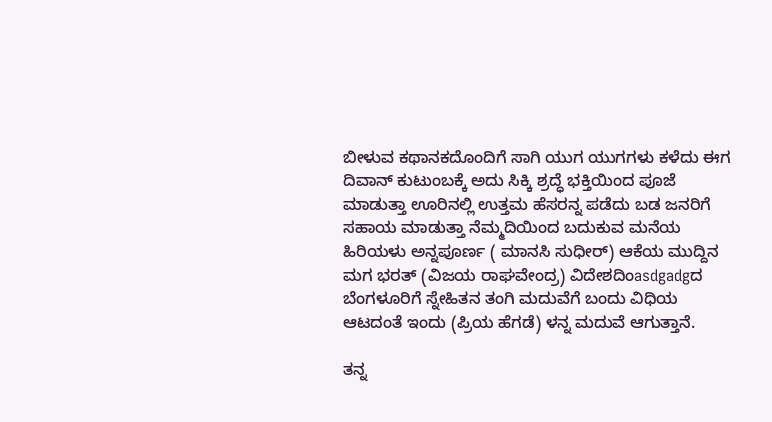ಬೀಳುವ ಕಥಾನಕದೊಂದಿಗೆ ಸಾಗಿ ಯುಗ ಯುಗಗಳು ಕಳೆದು ಈಗ ದಿವಾನ್ ಕುಟುಂಬಕ್ಕೆ ಅದು ಸಿಕ್ಕಿ ಶ್ರದ್ಧೆ ಭಕ್ತಿಯಿಂದ ಪೂಜೆ ಮಾಡುತ್ತಾ ಊರಿನಲ್ಲಿ ಉತ್ತಮ ಹೆಸರನ್ನ ಪಡೆದು ಬಡ ಜನರಿಗೆ ಸಹಾಯ ಮಾಡುತ್ತಾ ನೆಮ್ಮದಿಯಿಂದ ಬದುಕುವ ಮನೆಯ ಹಿರಿಯಳು ಅನ್ನಪೂರ್ಣ ( ಮಾನಸಿ ಸುಧೀರ್) ಆಕೆಯ ಮುದ್ದಿನ ಮಗ ಭರತ್ (ವಿಜಯ ರಾಘವೇಂದ್ರ) ವಿದೇಶದಿಂasdgadgದ ಬೆಂಗಳೂರಿಗೆ ಸ್ನೇಹಿತನ ತಂಗಿ ಮದುವೆಗೆ ಬಂದು ವಿಧಿಯ ಆಟದಂತೆ ಇಂದು (ಪ್ರಿಯ ಹೆಗಡೆ) ಳನ್ನ ಮದುವೆ ಆಗುತ್ತಾನೆ.

ತನ್ನ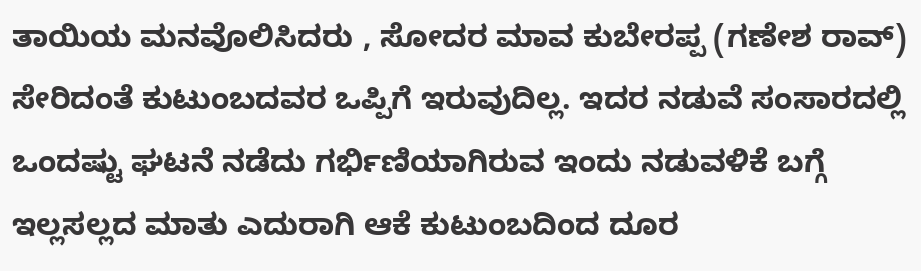ತಾಯಿಯ ಮನವೊಲಿಸಿದರು , ಸೋದರ ಮಾವ ಕುಬೇರಪ್ಪ (ಗಣೇಶ ರಾವ್) ಸೇರಿದಂತೆ ಕುಟುಂಬದವರ ಒಪ್ಪಿಗೆ ಇರುವುದಿಲ್ಲ. ಇದರ ನಡುವೆ ಸಂಸಾರದಲ್ಲಿ ಒಂದಷ್ಟು ಘಟನೆ ನಡೆದು ಗರ್ಭಿಣಿಯಾಗಿರುವ ಇಂದು ನಡುವಳಿಕೆ ಬಗ್ಗೆ ಇಲ್ಲಸಲ್ಲದ ಮಾತು ಎದುರಾಗಿ ಆಕೆ ಕುಟುಂಬದಿಂದ ದೂರ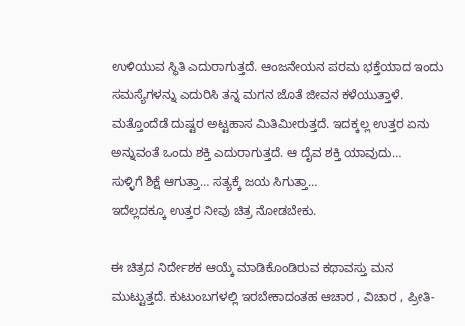ಉಳಿಯುವ ಸ್ಥಿತಿ ಎದುರಾಗುತ್ತದೆ. ಆಂಜನೇಯನ ಪರಮ ಭಕ್ತೆಯಾದ ಇಂದು ಸಮಸ್ಯೆಗಳನ್ನು ಎದುರಿಸಿ ತನ್ನ ಮಗನ ಜೊತೆ ಜೀವನ ಕಳೆಯುತ್ತಾಳೆ. ಮತ್ತೊಂದೆಡೆ ದುಷ್ಟರ ಅಟ್ಟಹಾಸ ಮಿತಿಮೀರುತ್ತದೆ. ಇದಕ್ಕಲ್ಲ ಉತ್ತರ ಏನು ಅನ್ನುವಂತೆ ಒಂದು ಶಕ್ತಿ ಎದುರಾಗುತ್ತದೆ. ಆ ದೈವ ಶಕ್ತಿ ಯಾವುದು…
ಸುಳ್ಳಿಗೆ ಶಿಕ್ಷೆ ಆಗುತ್ತಾ… ಸತ್ಯಕ್ಕೆ ಜಯ ಸಿಗುತ್ತಾ…
ಇದೆಲ್ಲದಕ್ಕೂ ಉತ್ತರ ನೀವು ಚಿತ್ರ ನೋಡಬೇಕು.

ಈ ಚಿತ್ರದ ನಿರ್ದೇಶಕ ಆಯ್ಕೆ ಮಾಡಿಕೊಂಡಿರುವ ಕಥಾವಸ್ತು ಮನ ಮುಟ್ಟುತ್ತದೆ. ಕುಟುಂಬಗಳಲ್ಲಿ ಇರಬೇಕಾದಂತಹ ಆಚಾರ , ವಿಚಾರ , ಪ್ರೀತಿ-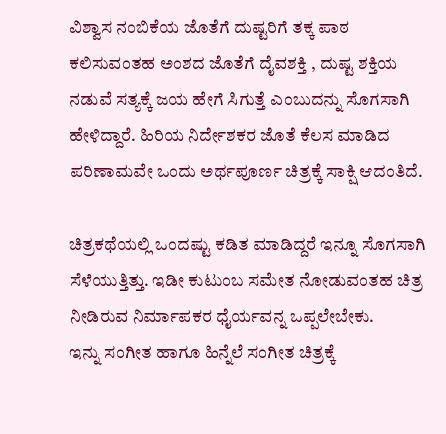ವಿಶ್ವಾಸ ನಂಬಿಕೆಯ ಜೊತೆಗೆ ದುಷ್ಟರಿಗೆ ತಕ್ಕ ಪಾಠ ಕಲಿಸುವಂತಹ ಅಂಶದ ಜೊತೆಗೆ ದೈವಶಕ್ತಿ , ದುಷ್ಟ ಶಕ್ತಿಯ ನಡುವೆ ಸತ್ಯಕ್ಕೆ ಜಯ ಹೇಗೆ ಸಿಗುತ್ತೆ ಎಂಬುದನ್ನು ಸೊಗಸಾಗಿ ಹೇಳಿದ್ದಾರೆ. ಹಿರಿಯ ನಿರ್ದೇಶಕರ ಜೊತೆ ಕೆಲಸ ಮಾಡಿದ ಪರಿಣಾಮವೇ ಒಂದು ಅರ್ಥಪೂರ್ಣ ಚಿತ್ರಕ್ಕೆ ಸಾಕ್ಷಿ ಆದಂತಿದೆ.

ಚಿತ್ರಕಥೆಯಲ್ಲಿ ಒಂದಷ್ಟು ಕಡಿತ ಮಾಡಿದ್ದರೆ ಇನ್ನೂ ಸೊಗಸಾಗಿ ಸೆಳೆಯುತ್ತಿತ್ತು. ಇಡೀ ಕುಟುಂಬ ಸಮೇತ ನೋಡುವಂತಹ ಚಿತ್ರ ನೀಡಿರುವ ನಿರ್ಮಾಪಕರ ಧೈರ್ಯವನ್ನ ಒಪ್ಪಲೇಬೇಕು.
ಇನ್ನು ಸಂಗೀತ ಹಾಗೂ ಹಿನ್ನೆಲೆ ಸಂಗೀತ ಚಿತ್ರಕ್ಕೆ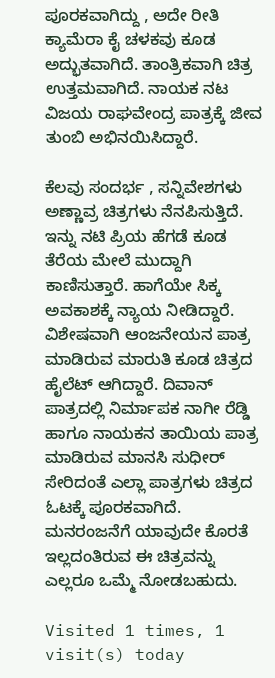ಪೂರಕವಾಗಿದ್ದು , ಅದೇ ರೀತಿ ಕ್ಯಾಮೆರಾ ಕೈ ಚಳಕವು ಕೂಡ ಅದ್ಭುತವಾಗಿದೆ. ತಾಂತ್ರಿಕವಾಗಿ ಚಿತ್ರ ಉತ್ತಮವಾಗಿದೆ. ನಾಯಕ ನಟ ವಿಜಯ ರಾಘವೇಂದ್ರ ಪಾತ್ರಕ್ಕೆ ಜೀವ ತುಂಬಿ ಅಭಿನಯಿಸಿದ್ದಾರೆ.

ಕೆಲವು ಸಂದರ್ಭ , ಸನ್ನಿವೇಶಗಳು ಅಣ್ಣಾವ್ರ ಚಿತ್ರಗಳು ನೆನಪಿಸುತ್ತಿದೆ. ಇನ್ನು ನಟಿ ಪ್ರಿಯ ಹೆಗಡೆ ಕೂಡ ತೆರೆಯ ಮೇಲೆ ಮುದ್ದಾಗಿ ಕಾಣಿಸುತ್ತಾರೆ. ಹಾಗೆಯೇ ಸಿಕ್ಕ ಅವಕಾಶಕ್ಕೆ ನ್ಯಾಯ ನೀಡಿದ್ದಾರೆ. ವಿಶೇಷವಾಗಿ ಆಂಜನೇಯನ ಪಾತ್ರ ಮಾಡಿರುವ ಮಾರುತಿ ಕೂಡ ಚಿತ್ರದ ಹೈಲೆಟ್ ಆಗಿದ್ದಾರೆ. ದಿವಾನ್ ಪಾತ್ರದಲ್ಲಿ ನಿರ್ಮಾಪಕ ನಾಗೀ ರೆಡ್ಡಿ ಹಾಗೂ ನಾಯಕನ ತಾಯಿಯ ಪಾತ್ರ ಮಾಡಿರುವ ಮಾನಸಿ ಸುಧೀರ್ ಸೇರಿದಂತೆ ಎಲ್ಲಾ ಪಾತ್ರಗಳು ಚಿತ್ರದ ಓಟಕ್ಕೆ ಪೂರಕವಾಗಿದೆ. ಮನರಂಜನೆಗೆ ಯಾವುದೇ ಕೊರತೆ ಇಲ್ಲದಂತಿರುವ ಈ ಚಿತ್ರವನ್ನು ಎಲ್ಲರೂ ಒಮ್ಮೆ ನೋಡಬಹುದು.

Visited 1 times, 1 visit(s) today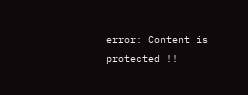error: Content is protected !!